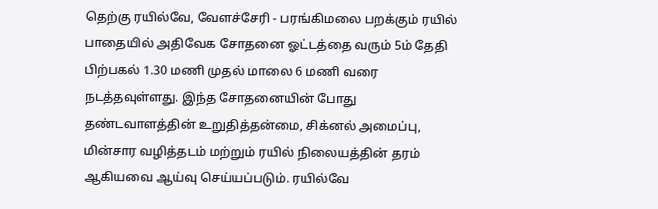தெற்கு ரயில்வே, வேளச்சேரி - பரங்கிமலை பறக்கும் ரயில் பாதையில் அதிவேக சோதனை ஓட்டத்தை வரும் 5ம் தேதி பிற்பகல் 1.30 மணி முதல் மாலை 6 மணி வரை நடத்தவுள்ளது. இந்த சோதனையின் போது தண்டவாளத்தின் உறுதித்தன்மை, சிக்னல் அமைப்பு, மின்சார வழித்தடம் மற்றும் ரயில் நிலையத்தின் தரம் ஆகியவை ஆய்வு செய்யப்படும். ரயில்வே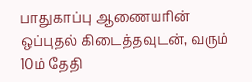பாதுகாப்பு ஆணையரின் ஒப்புதல் கிடைத்தவுடன், வரும் 10ம் தேதி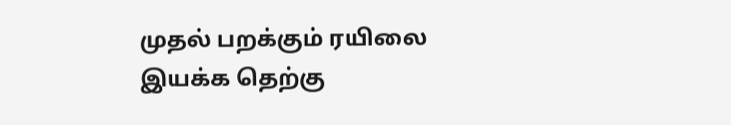முதல் பறக்கும் ரயிலை இயக்க தெற்கு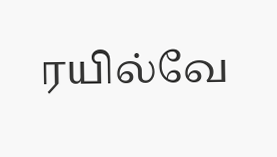ரயில்வே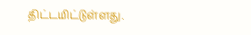திட்டமிட்டுள்ளது.